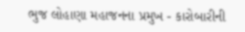ભુજ લોહાણા મહાજનના પ્રમુખ - કારોબારીની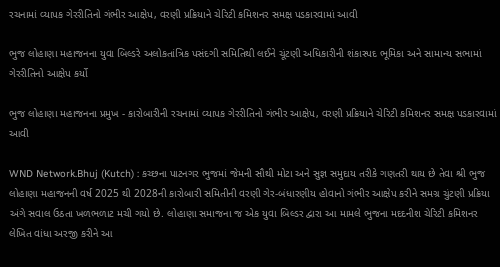રચનામાં વ્યાપક ગેરરીતિનો ગંભીર આક્ષેપ, વરણી પ્રક્રિયાને ચેરિટી કમિશનર સમક્ષ પડકારવામાં આવી

ભુજ લોહાણા મહાજનના યુવા બિલ્ડરે અલોકતાંત્રિક પસંદગી સમિતિથી લઈને ચૂંટણી અધિકારીની શંકાસ્પદ ભૂમિકા અને સામાન્ય સભામાં ગેરરીતિનો આક્ષેપ કર્યો

ભુજ લોહાણા મહાજનના પ્રમુખ - કારોબારીની રચનામાં વ્યાપક ગેરરીતિનો ગંભીર આક્ષેપ, વરણી પ્રક્રિયાને ચેરિટી કમિશનર સમક્ષ પડકારવામાં આવી

WND Network.Bhuj (Kutch) : કચ્છના પાટનગર ભુજમાં જેમની સૌથી મોટા અને સુજ્ઞ સમુદાય તરીકે ગણતરી થાય છે તેવા શ્રી ભુજ લોહાણા મહાજનની વર્ષ 2025 થી 2028ની કારોબારી સમિતીની વરણી ગેર-બંધારણીય હોવાનો ગંભીર આક્ષેપ કરીને સમગ્ર ચુંટણી પ્રક્રિયા અંગે સવાલ ઉઠતા ખળભળાટ મચી ગયો છે. લોહાણા સમાજના જ એક યુવા બિલ્ડર દ્વારા આ મામલે ભુજના મદદનીશ ચેરિટી કમિશનર લેખિત વાંધા અરજી કરીને આ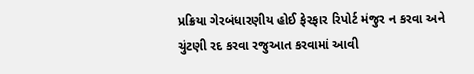પ્રક્રિયા ગેરબંધારણીય હોઈ ફેરફાર રિપોર્ટ મંજુર ન કરવા અને ચુંટણી રદ કરવા રજુઆત કરવામાં આવી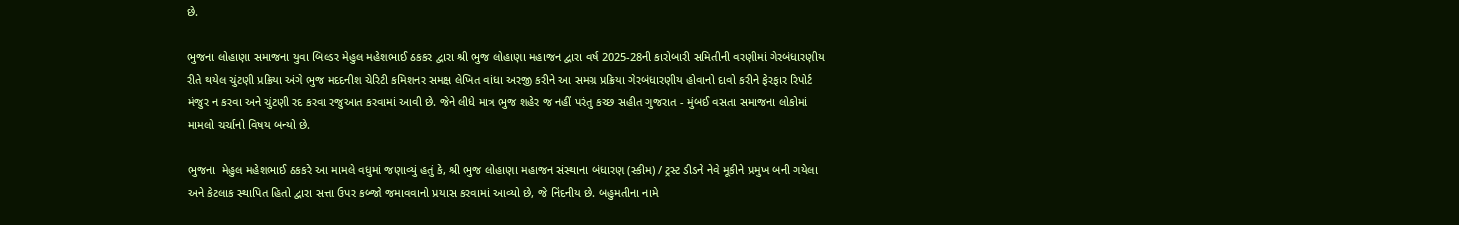છે.

ભુજના લોહાણા સમાજના યુવા બિલ્ડર મેહુલ મહેશભાઈ ઠકકર દ્વારા શ્રી ભુજ લોહાણા મહાજન દ્વારા વર્ષ 2025-28ની કારોબારી સમિતીની વરણીમાં ગેરબંધારણીય રીતે થયેલ ચુંટણી પ્રક્રિયા અંગે ભુજ મદદનીશ ચેરિટી કમિશનર સમક્ષ લેખિત વાંધા અરજી કરીને આ સમગ્ર પ્રક્રિયા ગેરબંધારણીય હોવાનો દાવો કરીને ફેરફાર રિપોર્ટ મંજુર ન કરવા અને ચુંટણી રદ કરવા રજુઆત કરવામાં આવી છે. જેને લીધે માત્ર ભુજ શહેર જ નહીં પરંતુ કચ્છ સહીત ગુજરાત - મુંબઈ વસતા સમાજના લોકોમાં મામલો ચર્ચાનો વિષય બન્યો છે.

ભુજના  મેહુલ મહેશભાઈ ઠકકરે આ મામલે વધુમાં જણાવ્યું હતું કે, શ્રી ભુજ લોહાણા મહાજન સંસ્થાના બંધારણ (સ્કીમ) / ટ્રસ્ટ ડીડને નેવે મૂકીને પ્રમુખ બની ગયેલા અને કેટલાક સ્થાપિત હિતો દ્વારા સત્તા ઉપર કબ્જો જમાવવાનો પ્રયાસ કરવામાં આવ્યો છે, જે નિંદનીય છે. બહુમતીના નામે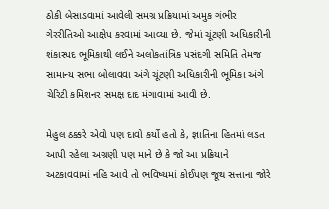ઠોકી બેસાડવામાં આવેલી સમગ્ર પ્રક્રિયામાં અમુક ગંભીર ગેરરીતિઓ આક્ષેપ કરવામાં આવ્યા છે. જેમાં ચૂંટણી અધિકારીની શંકાસ્પદ ભૂમિકાથી લઈને અલોકતાંત્રિક પસંદગી સમિતિ તેમજ સામાન્ય સભા બોલાવવા અંગે ચૂંટણી અધિકારીની ભૂમિકા અંગે ચેરિટી કમિશનર સમક્ષ દાદ મંગાવામાં આવી છે.

મેહુલ ઠક્કરે એવો પણ દાવો કર્યો હતો કે, જ્ઞાતિના હિતમાં લડત આપી રહેલા અગ્રણી પણ માને છે કે જો આ પ્રક્રિયાને અટકાવવામાં નહિ આવે તો ભવિષ્યમાં કોઈપણ જૂથ સત્તાના જોરે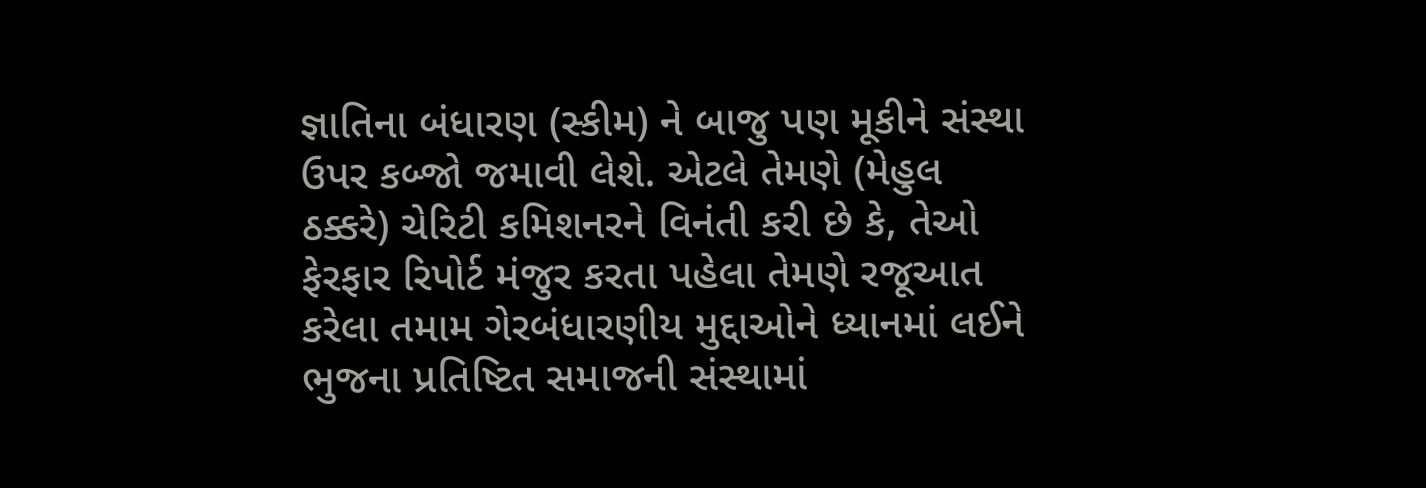જ્ઞાતિના બંધારણ (સ્કીમ) ને બાજુ પણ મૂકીને સંસ્થા ઉપર કબ્જો જમાવી લેશે. એટલે તેમણે (મેહુલ ઠક્કરે) ચેરિટી કમિશનરને વિનંતી કરી છે કે, તેઓ ફેરફાર રિપોર્ટ મંજુર કરતા પહેલા તેમણે રજૂઆત કરેલા તમામ ગેરબંધારણીય મુદ્દાઓને ધ્યાનમાં લઈને ભુજના પ્રતિષ્ટિત સમાજની સંસ્થામાં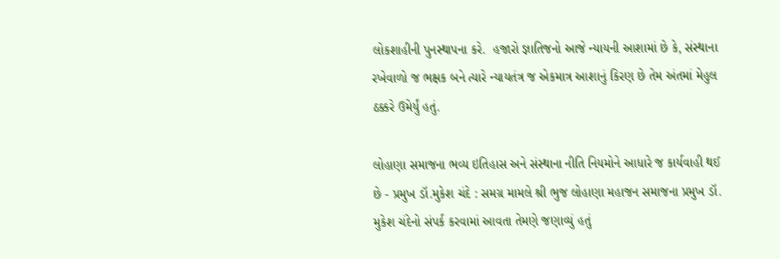લોકશાહીની પુનસ્થાપના કરે.  હજારો જ્ઞાતિજનો આજે ન્યાયની આશામાં છે કે, સંસ્થાના રખેવાળો જ ભક્ષક બને ત્યારે ન્યાયતંત્ર જ એકમાત્ર આશાનું કિરણ છે તેમ અંતમાં મેહુલ ઠક્કરે ઉમેર્યું હતું.

લોહાણા સમાજના ભવ્ય ઇતિહાસ અને સંસ્થાના નીતિ નિયમોને આધારે જ કાર્યવાહી થઈ છે - પ્રમુખ ડૉ.મુકેશ ચંદે : સમગ્ર મામલે શ્રી ભુજ લોહાણા મહાજન સમાજના પ્રમુખ ડૉ. મુકેશ ચંદેનો સંપર્ક કરવામાં આવતા તેમણે જણાવ્યું હતું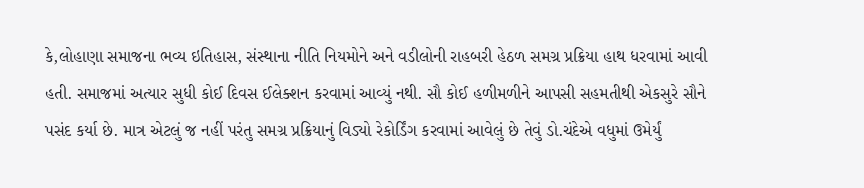કે,લોહાણા સમાજના ભવ્ય ઇતિહાસ, સંસ્થાના નીતિ નિયમોને અને વડીલોની રાહબરી હેઠળ સમગ્ર પ્રક્રિયા હાથ ધરવામાં આવી હતી. સમાજમાં અત્યાર સુધી કોઈ દિવસ ઈલેક્શન કરવામાં આવ્યું નથી. સૌ કોઈ હળીમળીને આપસી સહમતીથી એકસુરે સૌને પસંદ કર્યા છે. માત્ર એટલું જ નહીં પરંતુ સમગ્ર પ્રક્રિયાનું વિડ્યો રેકોર્ડિંગ કરવામાં આવેલું છે તેવું ડો.ચંદેએ વધુમાં ઉમેર્યું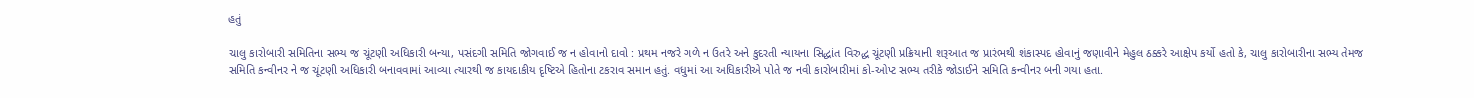હતું

ચાલુ કારોબારી સમિતિના સભ્ય જ ચૂંટણી અધિકારી બન્યા, પસંદગી સમિતિ જોગવાઈ જ ન હોવાનો દાવો : પ્રથમ નજરે ગળે ન ઉતરે અને કુદરતી ન્યાયના સિદ્ધાંત વિરુદ્ધ ચૂંટણી પ્રક્રિયાની શરૂઆત જ પ્રારંભથી શંકાસ્પદ હોવાનું જણાવીને મેહુલ ઠક્કરે આક્ષેપ કર્યો હતો કે, ચાલુ કારોબારીના સભ્ય તેમજ સમિતિ કન્વીનર ને જ ચૂંટણી અધિકારી બનાવવામાં આવ્યા ત્યારથી જ કાયદાકીય દૃષ્ટિએ હિતોના ટકરાવ સમાન હતું. વધુમાં આ અધિકારીએ પોતે જ નવી કારોબારીમાં કો-ઓપ્ટ સભ્ય તરીકે જોડાઈને સમિતિ કન્વીનર બની ગયા હતા.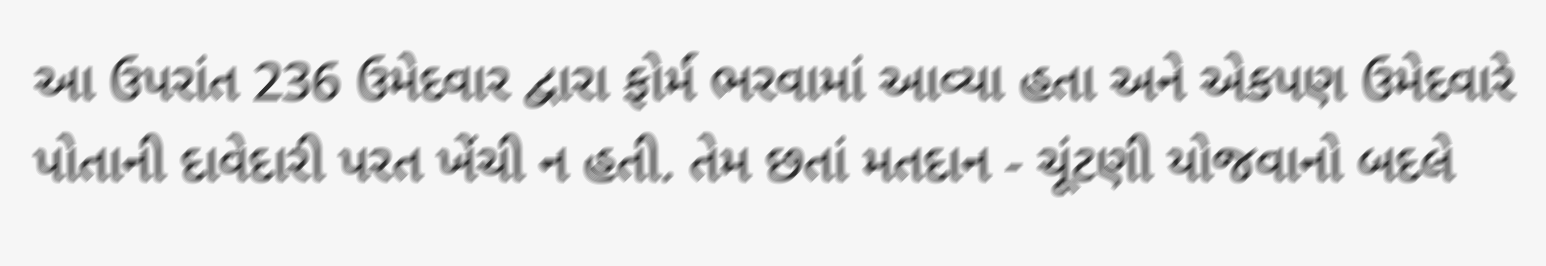આ ઉપરાંત 236 ઉમેદવાર દ્વારા ફોર્મ ભરવામાં આવ્યા હતા અને એકપણ ઉમેદવારે પોતાની દાવેદારી પરત ખેંચી ન હતી. તેમ છતાં મતદાન - ચૂંટણી યોજવાનો બદલે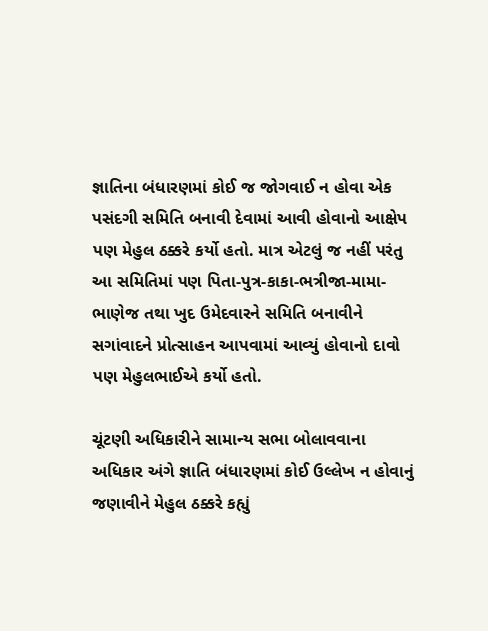જ્ઞાતિના બંધારણમાં કોઈ જ જોગવાઈ ન હોવા એક પસંદગી સમિતિ બનાવી દેવામાં આવી હોવાનો આક્ષેપ પણ મેહુલ ઠક્કરે કર્યો હતો. માત્ર એટલું જ નહીં પરંતુ આ સમિતિમાં પણ પિતા-પુત્ર-કાકા-ભત્રીજા-મામા-ભાણેજ તથા ખુદ ઉમેદવારને સમિતિ બનાવીને સગાંવાદને પ્રોત્સાહન આપવામાં આવ્યું હોવાનો દાવો પણ મેહુલભાઈએ કર્યો હતો.

ચૂંટણી અધિકારીને સામાન્ય સભા બોલાવવાના અધિકાર અંગે જ્ઞાતિ બંધારણમાં કોઈ ઉલ્લેખ ન હોવાનું જણાવીને મેહુલ ઠક્કરે કહ્યું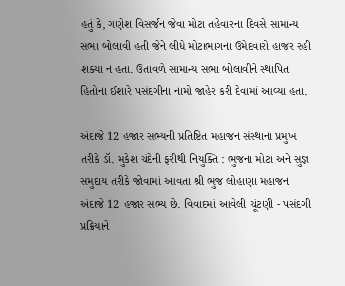હતું કે, ગણેશ વિસર્જન જેવા મોટા તહેવારના દિવસે સામાન્ય સભા બોલાવી હતી જેને લીધે મોટાભાગના ઉમેદવારો હાજર રહી શક્યા ન હતા. ઉતાવળે સામાન્ય સભા બોલાવીને સ્થાપિત હિતોના ઈશારે પસંદગીના નામો જાહેર કરી દેવામાં આવ્યા હતા.

અંદાજે 12 હજાર સભ્યની પ્રતિષ્ટિત મહાજન સંસ્થાના પ્રમુખ તરીકે ડૉ. મુકેશ ચંદેની ફરીથી નિયુક્તિ : ભુજના મોટા અને સુજ્ઞ સમુદાય તરીકે જોવામાં આવતા શ્રી ભુજ લોહાણા મહાજન અંદાજે 12 હજાર સભ્ય છે. વિવાદમાં આવેલી ચૂંટણી - પસંદગી પ્રક્રિયાને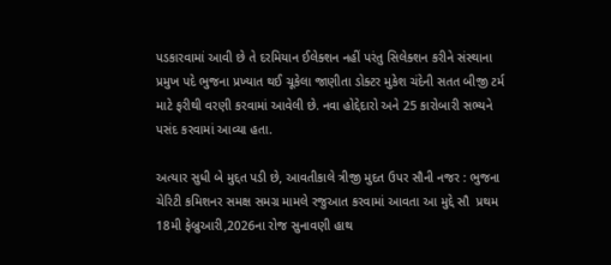પડકારવામાં આવી છે તે દરમિયાન ઈલેક્શન નહીં પરંતુ સિલેક્શન કરીને સંસ્થાના પ્રમુખ પદે ભુજના પ્રખ્યાત થઈ ચૂકેલા જાણીતા ડોક્ટર મુકેશ ચંદેની સતત બીજી ટર્મ માટે ફરીથી વરણી કરવામાં આવેલી છે. નવા હોદ્દેદારો અને 25 કારોબારી સભ્યને પસંદ કરવામાં આવ્યા હતા.

અત્યાર સુધી બે મુદ્દત પડી છે, આવતીકાલે ત્રીજી મુદત ઉપર સૌની નજર : ભુજના ચેરિટી કમિશનર સમક્ષ સમગ્ર મામલે રજુઆત કરવામાં આવતા આ મુદ્દે સૌ  પ્રથમ 18મી ફેબ્રુઆરી,2026ના રોજ સુનાવણી હાથ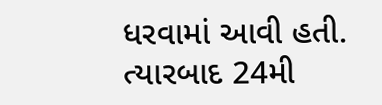ધરવામાં આવી હતી. ત્યારબાદ 24મી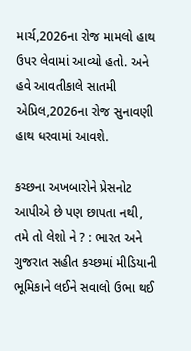માર્ચ,2026ના રોજ મામલો હાથ ઉપર લેવામાં આવ્યો હતો. અને હવે આવતીકાલે સાતમી એપ્રિલ,2026ના રોજ સુનાવણી હાથ ધરવામાં આવશે.

કચ્છના અખબારોને પ્રેસનોટ આપીએ છે પણ છાપતા નથી, તમે તો લેશો ને ? : ભારત અને ગુજરાત સહીત કચ્છમાં મીડિયાની ભૂમિકાને લઈને સવાલો ઉભા થઈ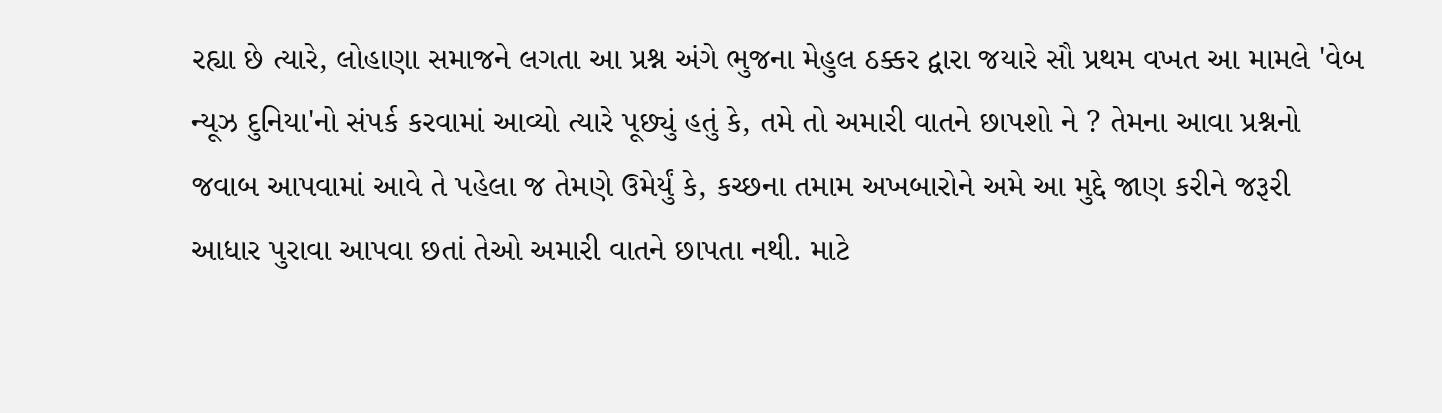રહ્યા છે ત્યારે, લોહાણા સમાજને લગતા આ પ્રશ્ન અંગે ભુજના મેહુલ ઠક્કર દ્વારા જયારે સૌ પ્રથમ વખત આ મામલે 'વેબ ન્યૂઝ દુનિયા'નો સંપર્ક કરવામાં આવ્યો ત્યારે પૂછ્યું હતું કે, તમે તો અમારી વાતને છાપશો ને ? તેમના આવા પ્રશ્નનો જવાબ આપવામાં આવે તે પહેલા જ તેમણે ઉમેર્યું કે, કચ્છના તમામ અખબારોને અમે આ મુદ્દે જાણ કરીને જરૂરી આધાર પુરાવા આપવા છતાં તેઓ અમારી વાતને છાપતા નથી. માટે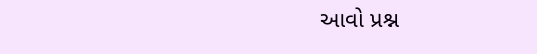આવો પ્રશ્ન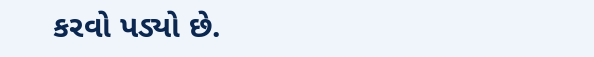કરવો પડ્યો છે.